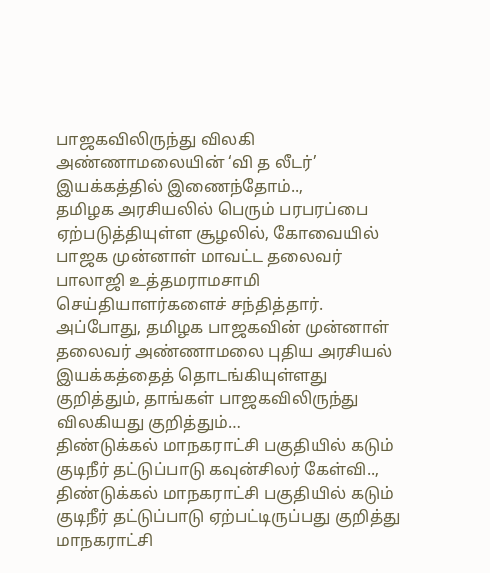பாஜகவிலிருந்து விலகி அண்ணாமலையின் ‘வி த லீடர்’ இயக்கத்தில் இணைந்தோம்..,
தமிழக அரசியலில் பெரும் பரபரப்பை ஏற்படுத்தியுள்ள சூழலில், கோவையில் பாஜக முன்னாள் மாவட்ட தலைவர் பாலாஜி உத்தமராமசாமி செய்தியாளர்களைச் சந்தித்தார். அப்போது, தமிழக பாஜகவின் முன்னாள் தலைவர் அண்ணாமலை புதிய அரசியல் இயக்கத்தைத் தொடங்கியுள்ளது குறித்தும், தாங்கள் பாஜகவிலிருந்து விலகியது குறித்தும்…
திண்டுக்கல் மாநகராட்சி பகுதியில் கடும் குடிநீர் தட்டுப்பாடு கவுன்சிலர் கேள்வி..,
திண்டுக்கல் மாநகராட்சி பகுதியில் கடும் குடிநீர் தட்டுப்பாடு ஏற்பட்டிருப்பது குறித்து மாநகராட்சி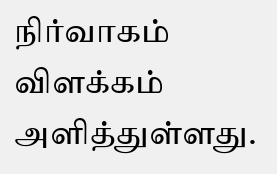நிர்வாகம் விளக்கம் அளித்துள்ளது.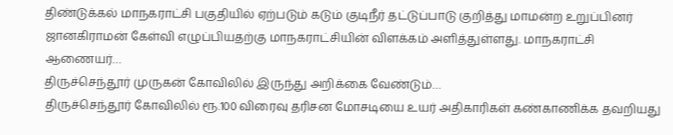திண்டுக்கல் மாநகராட்சி பகுதியில் ஏற்படும் கடும் குடிநீர் தட்டுப்பாடு குறித்து மாமன்ற உறுப்பினர் ஜானகிராமன் கேள்வி எழுப்பியதற்கு மாநகராட்சியின் விளக்கம் அளித்துள்ளது. மாநகராட்சி ஆணையர்…
திருச்செந்தூர் முருகன் கோவிலில் இருந்து அறிக்கை வேண்டும்…
திருச்செந்தூர் கோவிலில் ரூ.100 விரைவு தரிசன மோசடியை உயர் அதிகாரிகள் கண்காணிக்க தவறியது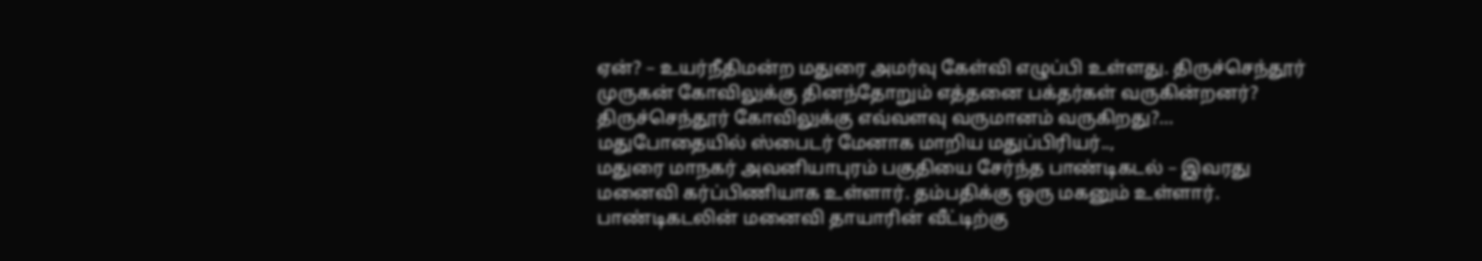ஏன்? – உயர்நீதிமன்ற மதுரை அமர்வு கேள்வி எழுப்பி உள்ளது. திருச்செந்தூர் முருகன் கோவிலுக்கு தினந்தோறும் எத்தனை பக்தர்கள் வருகின்றனர்? திருச்செந்தூர் கோவிலுக்கு எவ்வளவு வருமானம் வருகிறது?…
மதுபோதையில் ஸ்பைடர் மேனாக மாறிய மதுப்பிரியர்..,
மதுரை மாநகர் அவனியாபுரம் பகுதியை சேர்ந்த பாண்டிகடல் – இவரது மனைவி கர்ப்பிணியாக உள்ளார். தம்பதிக்கு ஒரு மகனும் உள்ளார். பாண்டிகடலின் மனைவி தாயாரின் வீட்டிற்கு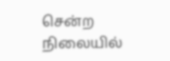சென்ற நிலையில்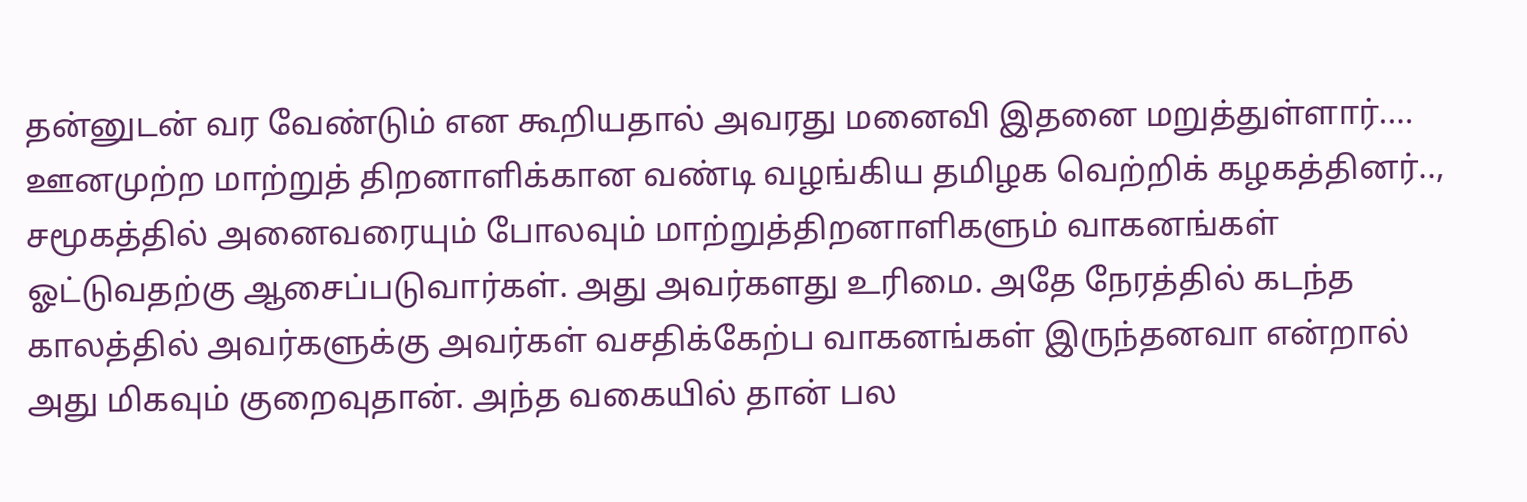தன்னுடன் வர வேண்டும் என கூறியதால் அவரது மனைவி இதனை மறுத்துள்ளார்.…
ஊனமுற்ற மாற்றுத் திறனாளிக்கான வண்டி வழங்கிய தமிழக வெற்றிக் கழகத்தினர்..,
சமூகத்தில் அனைவரையும் போலவும் மாற்றுத்திறனாளிகளும் வாகனங்கள் ஓட்டுவதற்கு ஆசைப்படுவார்கள். அது அவர்களது உரிமை. அதே நேரத்தில் கடந்த காலத்தில் அவர்களுக்கு அவர்கள் வசதிக்கேற்ப வாகனங்கள் இருந்தனவா என்றால் அது மிகவும் குறைவுதான். அந்த வகையில் தான் பல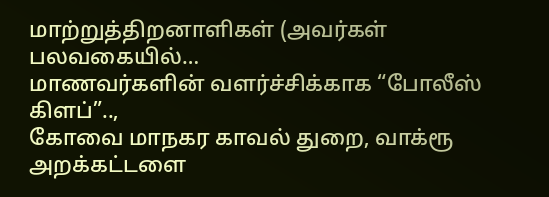மாற்றுத்திறனாளிகள் (அவர்கள் பலவகையில்…
மாணவர்களின் வளர்ச்சிக்காக “போலீஸ் கிளப்”..,
கோவை மாநகர காவல் துறை, வாக்ரூ அறக்கட்டளை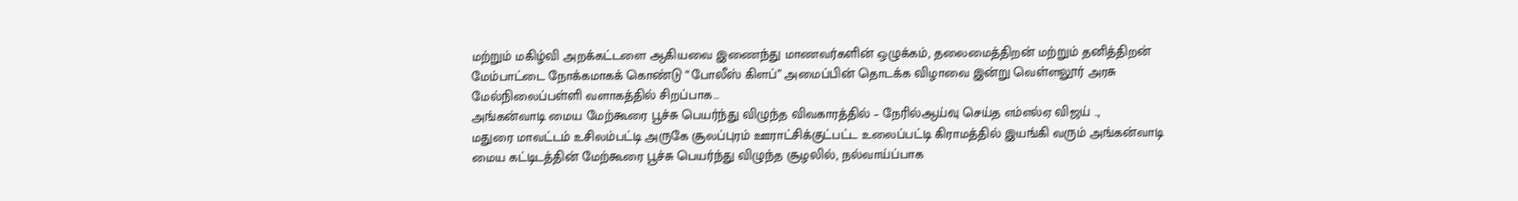மற்றும் மகிழ்வி அறக்கட்டளை ஆகியவை இணைந்து மாணவர்களின் ஒழுக்கம், தலைமைத்திறன் மற்றும் தனித்திறன் மேம்பாட்டை நோக்கமாகக் கொண்டு “போலீஸ் கிளப்” அமைப்பின் தொடக்க விழாவை இன்று வெள்ளலூர் அரசு மேல்நிலைப்பள்ளி வளாகத்தில் சிறப்பாக…
அங்கன்வாடி மைய மேற்கூரை பூச்சு பெயர்ந்து விழுந்த விவகாரத்தில் – நேரில்ஆய்வு செய்த எம்எல்ஏ விஜய் ..,
மதுரை மாவட்டம் உசிலம்பட்டி அருகே சூலப்புரம் ஊராட்சிக்குட்பட்ட உலைப்பட்டி கிராமத்தில் இயங்கி வரும் அங்கன்வாடி மைய கட்டிடத்தின் மேற்கூரை பூச்சு பெயர்ந்து விழுந்த சூழலில், நல்வாய்ப்பாக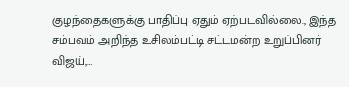குழந்தைகளுக்கு பாதிப்பு ஏதும் ஏற்படவில்லை., இந்த சம்பவம் அறிந்த உசிலம்பட்டி சட்டமன்ற உறுப்பினர் விஜய்,…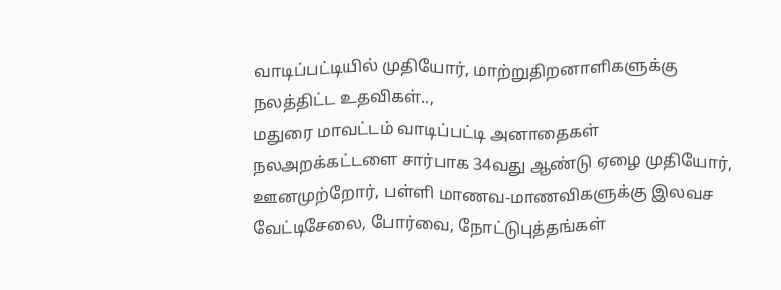வாடிப்பட்டியில் முதியோர், மாற்றுதிறனாளிகளுக்கு நலத்திட்ட உதவிகள்..,
மதுரை மாவட்டம் வாடிப்பட்டி அனாதைகள் நலஅறக்கட்டளை சார்பாக 34வது ஆண்டு ஏழை முதியோர், ஊனமுற்றோர், பள்ளி மாணவ-மாணவிகளுக்கு இலவச வேட்டிசேலை, போர்வை, நோட்டுபுத்தங்கள்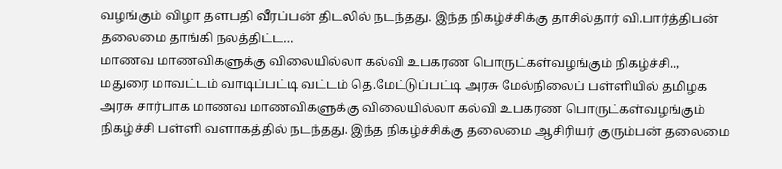வழங்கும் விழா தளபதி வீரப்பன் திடலில் நடந்தது. இந்த நிகழ்ச்சிக்கு தாசில்தார் வி.பார்த்திபன் தலைமை தாங்கி நலத்திட்ட…
மாணவ மாணவிகளுக்கு விலையில்லா கல்வி உபகரண பொருட்கள்வழங்கும் நிகழ்ச்சி..,
மதுரை மாவட்டம் வாடிப்பட்டி வட்டம் தெ.மேட்டுப்பட்டி அரசு மேல்நிலைப் பள்ளியில் தமிழக அரசு சார்பாக மாணவ மாணவிகளுக்கு விலையில்லா கல்வி உபகரண பொருட்கள்வழங்கும் நிகழ்ச்சி பள்ளி வளாகத்தில் நடந்தது. இந்த நிகழ்ச்சிக்கு தலைமை ஆசிரியர் குரும்பன் தலைமை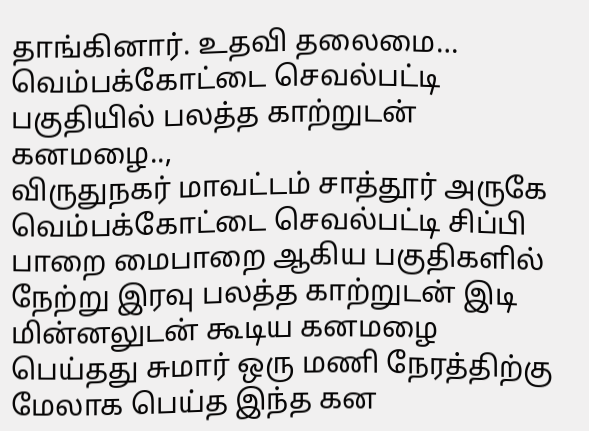தாங்கினார். உதவி தலைமை…
வெம்பக்கோட்டை செவல்பட்டி பகுதியில் பலத்த காற்றுடன் கனமழை..,
விருதுநகர் மாவட்டம் சாத்தூர் அருகே வெம்பக்கோட்டை செவல்பட்டி சிப்பி பாறை மைபாறை ஆகிய பகுதிகளில் நேற்று இரவு பலத்த காற்றுடன் இடி மின்னலுடன் கூடிய கனமழை பெய்தது சுமார் ஒரு மணி நேரத்திற்கு மேலாக பெய்த இந்த கன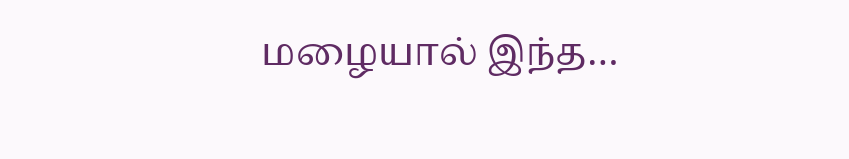மழையால் இந்த…